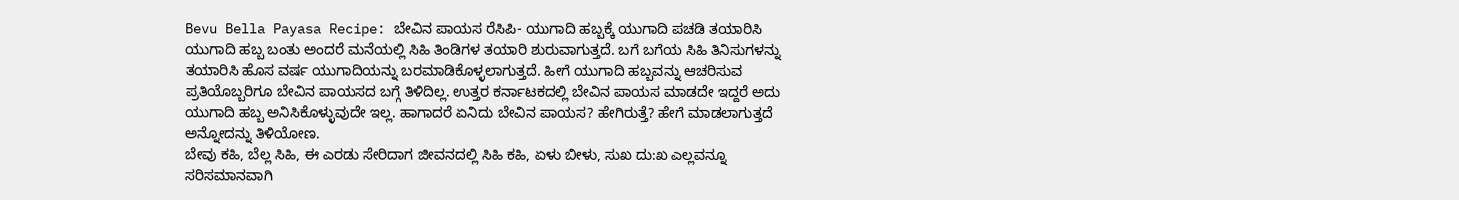Bevu Bella Payasa Recipe: ಬೇವಿನ ಪಾಯಸ ರೆಸಿಪಿ- ಯುಗಾದಿ ಹಬ್ಬಕ್ಕೆ ಯುಗಾದಿ ಪಚಡಿ ತಯಾರಿಸಿ
ಯುಗಾದಿ ಹಬ್ಬ ಬಂತು ಅಂದರೆ ಮನೆಯಲ್ಲಿ ಸಿಹಿ ತಿಂಡಿಗಳ ತಯಾರಿ ಶುರುವಾಗುತ್ತದೆ. ಬಗೆ ಬಗೆಯ ಸಿಹಿ ತಿನಿಸುಗಳನ್ನು ತಯಾರಿಸಿ ಹೊಸ ವರ್ಷ ಯುಗಾದಿಯನ್ನು ಬರಮಾಡಿಕೊಳ್ಳಲಾಗುತ್ತದೆ. ಹೀಗೆ ಯುಗಾದಿ ಹಬ್ಬವನ್ನು ಆಚರಿಸುವ ಪ್ರತಿಯೊಬ್ಬರಿಗೂ ಬೇವಿನ ಪಾಯಸದ ಬಗ್ಗೆ ತಿಳಿದಿಲ್ಲ. ಉತ್ತರ ಕರ್ನಾಟಕದಲ್ಲಿ ಬೇವಿನ ಪಾಯಸ ಮಾಡದೇ ಇದ್ದರೆ ಅದು ಯುಗಾದಿ ಹಬ್ಬ ಅನಿಸಿಕೊಳ್ಳುವುದೇ ಇಲ್ಲ. ಹಾಗಾದರೆ ಏನಿದು ಬೇವಿನ ಪಾಯಸ? ಹೇಗಿರುತ್ತೆ? ಹೇಗೆ ಮಾಡಲಾಗುತ್ತದೆ ಅನ್ನೋದನ್ನು ತಿಳಿಯೋಣ.
ಬೇವು ಕಹಿ, ಬೆಲ್ಲ ಸಿಹಿ, ಈ ಎರಡು ಸೇರಿದಾಗ ಜೀವನದಲ್ಲಿ ಸಿಹಿ ಕಹಿ, ಏಳು ಬೀಳು, ಸುಖ ದು:ಖ ಎಲ್ಲವನ್ನೂ ಸರಿಸಮಾನವಾಗಿ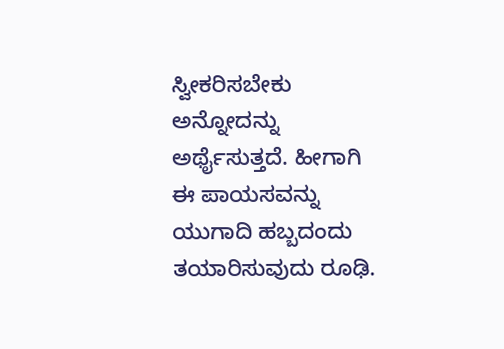ಸ್ವೀಕರಿಸಬೇಕು ಅನ್ನೋದನ್ನು ಅರ್ಥೈಸುತ್ತದೆ. ಹೀಗಾಗಿ ಈ ಪಾಯಸವನ್ನು ಯುಗಾದಿ ಹಬ್ಬದಂದು ತಯಾರಿಸುವುದು ರೂಢಿ.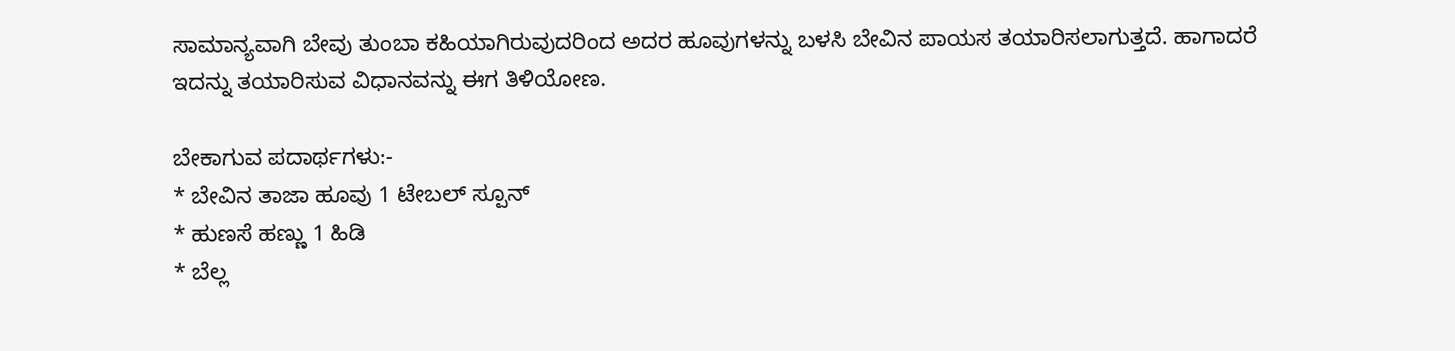ಸಾಮಾನ್ಯವಾಗಿ ಬೇವು ತುಂಬಾ ಕಹಿಯಾಗಿರುವುದರಿಂದ ಅದರ ಹೂವುಗಳನ್ನು ಬಳಸಿ ಬೇವಿನ ಪಾಯಸ ತಯಾರಿಸಲಾಗುತ್ತದೆ. ಹಾಗಾದರೆ ಇದನ್ನು ತಯಾರಿಸುವ ವಿಧಾನವನ್ನು ಈಗ ತಿಳಿಯೋಣ.

ಬೇಕಾಗುವ ಪದಾರ್ಥಗಳು:-
* ಬೇವಿನ ತಾಜಾ ಹೂವು 1 ಟೇಬಲ್ ಸ್ಪೂನ್
* ಹುಣಸೆ ಹಣ್ಣು 1 ಹಿಡಿ
* ಬೆಲ್ಲ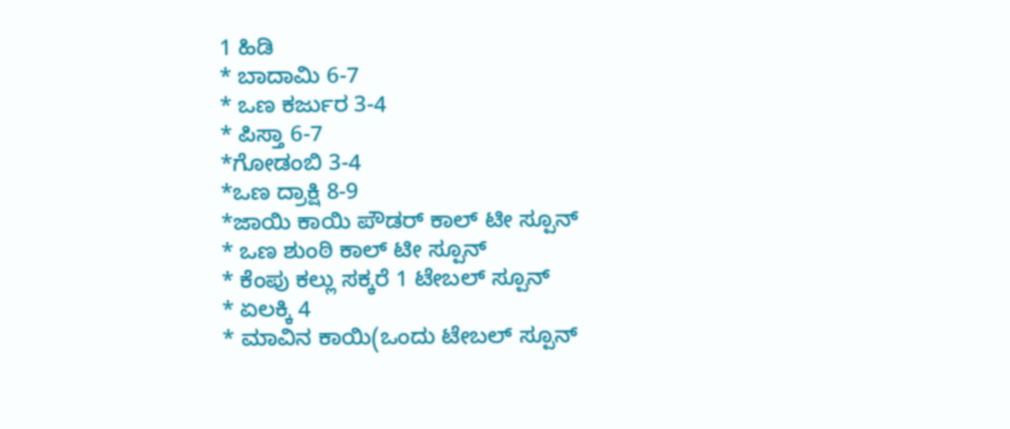1 ಹಿಡಿ
* ಬಾದಾಮಿ 6-7
* ಒಣ ಕರ್ಜುರ 3-4
* ಪಿಸ್ತಾ 6-7
*ಗೋಡಂಬಿ 3-4
*ಒಣ ದ್ರಾಕ್ಷಿ 8-9
*ಜಾಯಿ ಕಾಯಿ ಪೌಡರ್ ಕಾಲ್ ಟೀ ಸ್ಪೂನ್
* ಒಣ ಶುಂಠಿ ಕಾಲ್ ಟೀ ಸ್ಪೂನ್
* ಕೆಂಪು ಕಲ್ಲು ಸಕ್ಕರೆ 1 ಟೇಬಲ್ ಸ್ಪೂನ್
* ಏಲಕ್ಕಿ 4
* ಮಾವಿನ ಕಾಯಿ(ಒಂದು ಟೇಬಲ್ ಸ್ಪೂನ್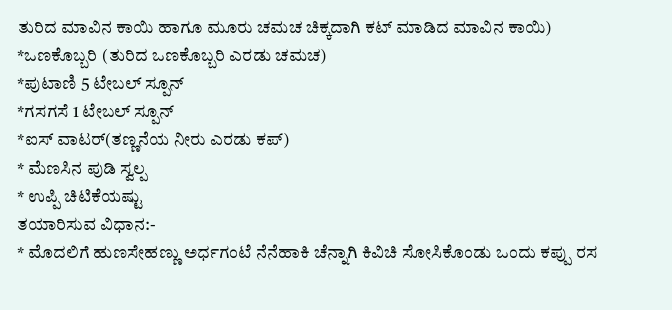ತುರಿದ ಮಾವಿನ ಕಾಯಿ ಹಾಗೂ ಮೂರು ಚಮಚ ಚಿಕ್ಕದಾಗಿ ಕಟ್ ಮಾಡಿದ ಮಾವಿನ ಕಾಯಿ)
*ಒಣಕೊಬ್ಬರಿ (ತುರಿದ ಒಣಕೊಬ್ಬರಿ ಎರಡು ಚಮಚ)
*ಪುಟಾಣಿ 5 ಟೇಬಲ್ ಸ್ಪೂನ್
*ಗಸಗಸೆ 1 ಟೇಬಲ್ ಸ್ಪೂನ್
*ಐಸ್ ವಾಟರ್(ತಣ್ಣನೆಯ ನೀರು ಎರಡು ಕಪ್)
* ಮೆಣಸಿನ ಪುಡಿ ಸ್ವಲ್ಪ
* ಉಪ್ಪಿ ಚಿಟಿಕೆಯಷ್ಟು
ತಯಾರಿಸುವ ವಿಧಾನ:-
* ಮೊದಲಿಗೆ ಹುಣಸೇಹಣ್ಣು ಅರ್ಧಗಂಟೆ ನೆನೆಹಾಕಿ ಚೆನ್ನಾಗಿ ಕಿವಿಚಿ ಸೋಸಿಕೊಂಡು ಒಂದು ಕಪ್ಪು ರಸ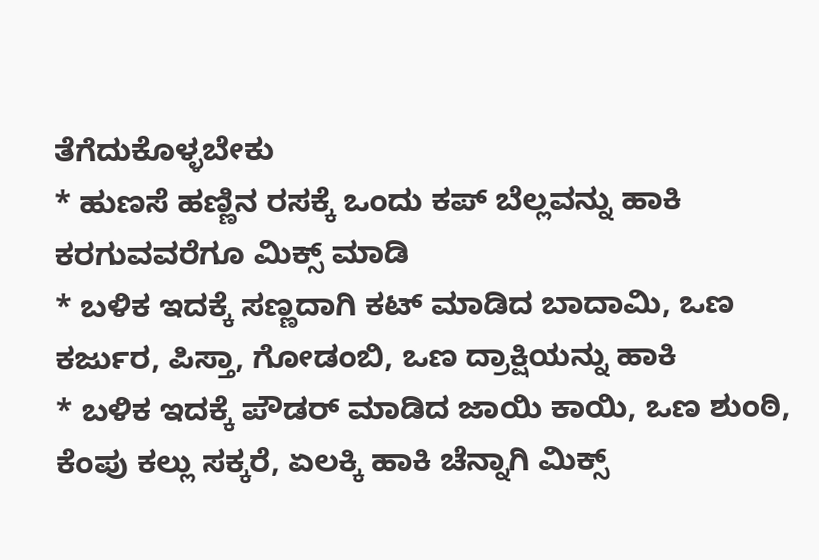ತೆಗೆದುಕೊಳ್ಳಬೇಕು
* ಹುಣಸೆ ಹಣ್ಣಿನ ರಸಕ್ಕೆ ಒಂದು ಕಪ್ ಬೆಲ್ಲವನ್ನು ಹಾಕಿ ಕರಗುವವರೆಗೂ ಮಿಕ್ಸ್ ಮಾಡಿ
* ಬಳಿಕ ಇದಕ್ಕೆ ಸಣ್ಣದಾಗಿ ಕಟ್ ಮಾಡಿದ ಬಾದಾಮಿ, ಒಣ ಕರ್ಜುರ, ಪಿಸ್ತಾ, ಗೋಡಂಬಿ, ಒಣ ದ್ರಾಕ್ಷಿಯನ್ನು ಹಾಕಿ
* ಬಳಿಕ ಇದಕ್ಕೆ ಪೌಡರ್ ಮಾಡಿದ ಜಾಯಿ ಕಾಯಿ, ಒಣ ಶುಂಠಿ, ಕೆಂಪು ಕಲ್ಲು ಸಕ್ಕರೆ, ಏಲಕ್ಕಿ ಹಾಕಿ ಚೆನ್ನಾಗಿ ಮಿಕ್ಸ್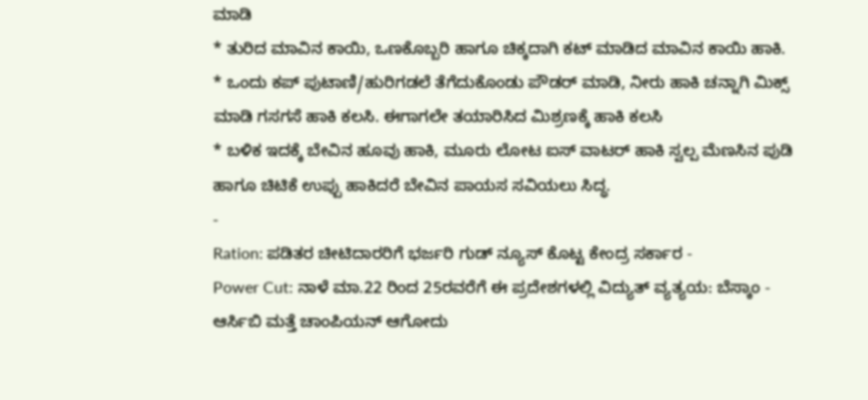ಮಾಡಿ
* ತುರಿದ ಮಾವಿನ ಕಾಯಿ, ಒಣಕೊಬ್ಬರಿ ಹಾಗೂ ಚಿಕ್ಕದಾಗಿ ಕಟ್ ಮಾಡಿದ ಮಾವಿನ ಕಾಯಿ ಹಾಕಿ.
* ಒಂದು ಕಪ್ ಪುಟಾಣಿ/ಹುರಿಗಡಲೆ ತೆಗೆದುಕೊಂಡು ಪೌಡರ್ ಮಾಡಿ, ನೀರು ಹಾಕಿ ಚನ್ನಾಗಿ ಮಿಕ್ಸ್ ಮಾಡಿ ಗಸಗಸೆ ಹಾಕಿ ಕಲಸಿ. ಈಗಾಗಲೇ ತಯಾರಿಸಿದ ಮಿಶ್ರಣಕ್ಕೆ ಹಾಕಿ ಕಲಸಿ
* ಬಳಿಕ ಇದಕ್ಕೆ ಬೇವಿನ ಹೂವು ಹಾಕಿ, ಮೂರು ಲೋಟ ಐಸ್ ವಾಟರ್ ಹಾಕಿ ಸ್ವಲ್ಪ ಮೆಣಸಿನ ಪುಡಿ ಹಾಗೂ ಚಿಟಿಕೆ ಉಪ್ಪು ಹಾಕಿದರೆ ಬೇವಿನ ಪಾಯಸ ಸವಿಯಲು ಸಿದ್ಧ.
-
Ration: ಪಡಿತರ ಚೀಟಿದಾರರಿಗೆ ಭರ್ಜರಿ ಗುಡ್ ನ್ಯೂಸ್ ಕೊಟ್ಟ ಕೇಂದ್ರ ಸರ್ಕಾರ -
Power Cut: ನಾಳೆ ಮಾ.22 ರಿಂದ 25ರವರೆಗೆ ಈ ಪ್ರದೇಶಗಳಲ್ಲಿ ವಿದ್ಯುತ್ ವ್ಯತ್ಯಯ: ಬೆಸ್ಕಾಂ -
ಆರ್ಸಿಬಿ ಮತ್ತೆ ಚಾಂಪಿಯನ್ ಆಗೋದು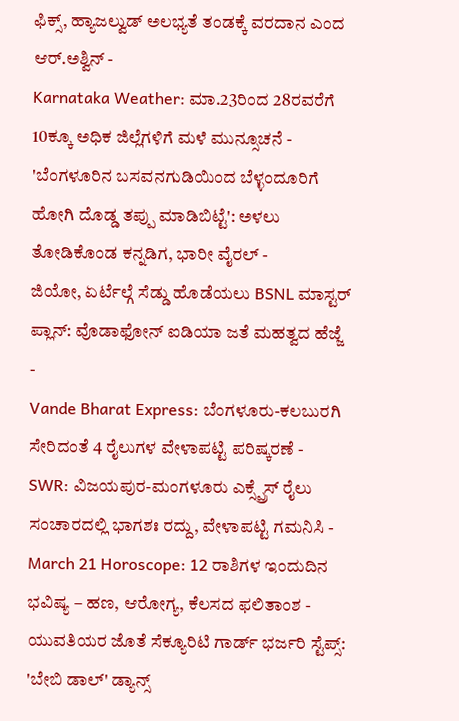ಫಿಕ್ಸ್, ಹ್ಯಾಜಲ್ವುಡ್ ಅಲಭ್ಯತೆ ತಂಡಕ್ಕೆ ವರದಾನ ಎಂದ ಆರ್.ಅಶ್ವಿನ್ -
Karnataka Weather: ಮಾ.23ರಿಂದ 28ರವರೆಗೆ 10ಕ್ಕೂ ಅಧಿಕ ಜಿಲ್ಲೆಗಳಿಗೆ ಮಳೆ ಮುನ್ಸೂಚನೆ -
'ಬೆಂಗಳೂರಿನ ಬಸವನಗುಡಿಯಿಂದ ಬೆಳ್ಳಂದೂರಿಗೆ ಹೋಗಿ ದೊಡ್ಡ ತಪ್ಪು ಮಾಡಿಬಿಟ್ಟೆ': ಅಳಲು ತೋಡಿಕೊಂಡ ಕನ್ನಡಿಗ, ಭಾರೀ ವೈರಲ್ -
ಜಿಯೋ, ಏರ್ಟೆಲ್ಗೆ ಸೆಡ್ಡು ಹೊಡೆಯಲು BSNL ಮಾಸ್ಟರ್ ಪ್ಲಾನ್: ವೊಡಾಫೋನ್ ಐಡಿಯಾ ಜತೆ ಮಹತ್ವದ ಹೆಜ್ಜೆ -
Vande Bharat Express: ಬೆಂಗಳೂರು-ಕಲಬುರಗಿ ಸೇರಿದಂತೆ 4 ರೈಲುಗಳ ವೇಳಾಪಟ್ಟಿ ಪರಿಷ್ಕರಣೆ -
SWR: ವಿಜಯಪುರ-ಮಂಗಳೂರು ಎಕ್ಸ್ಪ್ರೆಸ್ ರೈಲು ಸಂಚಾರದಲ್ಲಿ ಭಾಗಶಃ ರದ್ದು, ವೇಳಾಪಟ್ಟಿ ಗಮನಿಸಿ -
March 21 Horoscope: 12 ರಾಶಿಗಳ ಇಂದುದಿನ ಭವಿಷ್ಯ – ಹಣ, ಆರೋಗ್ಯ, ಕೆಲಸದ ಫಲಿತಾಂಶ -
ಯುವತಿಯರ ಜೊತೆ ಸೆಕ್ಯೂರಿಟಿ ಗಾರ್ಡ್ ಭರ್ಜರಿ ಸ್ಟೆಪ್ಸ್: 'ಬೇಬಿ ಡಾಲ್' ಡ್ಯಾನ್ಸ್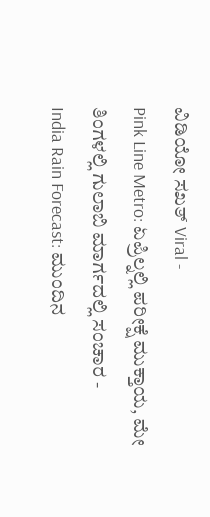ವಿಡಿಯೋ ಸಖತ್ Viral -
Pink Line Metro: ಏಪ್ರಿಲ್ನಲ್ಲಿ ಪರೀಕ್ಷೆ ಮುಕ್ತಾಯ, ಮೇ ತಿಂಗಳಲ್ಲಿ ಗುಲಾಬಿ ಮಾರ್ಗದಲ್ಲಿ ಸಂಚಾರ -
India Rain Forecast: ಮುಂದಿನ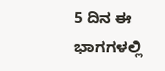5 ದಿನ ಈ ಭಾಗಗಳಲ್ಲಿ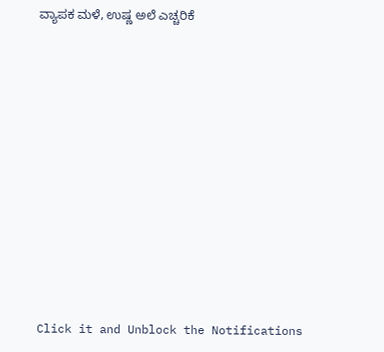ವ್ಯಾಪಕ ಮಳೆ, ಉಷ್ಣ ಅಲೆ ಎಚ್ಚರಿಕೆ












Click it and Unblock the Notifications